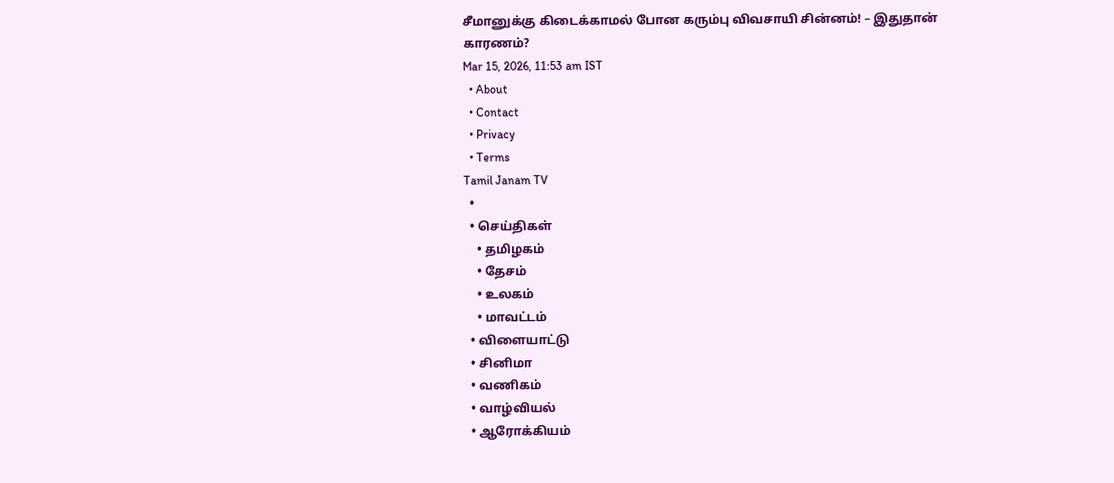சீமானுக்கு கிடைக்காமல் போன கரும்பு விவசாயி சின்னம்! – இதுதான் காரணம்?
Mar 15, 2026, 11:53 am IST
  • About
  • Contact
  • Privacy
  • Terms
Tamil Janam TV
  •
  • செய்திகள்
    • தமிழகம்
    • தேசம்
    • உலகம்
    • மாவட்டம்
  • விளையாட்டு
  • சினிமா
  • வணிகம்
  • வாழ்வியல்
  • ஆரோக்கியம்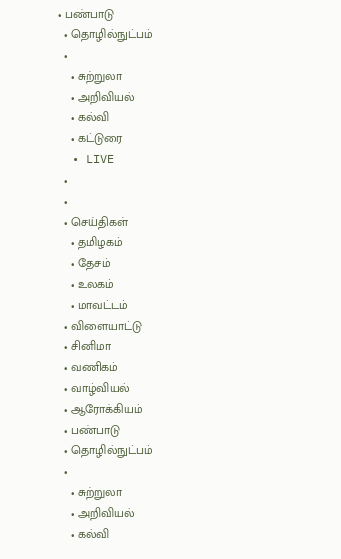• பண்பாடு
  • தொழில்நுட்பம்
  •
    • சுற்றுலா
    • அறிவியல்
    • கல்வி
    • கட்டுரை
  • LIVE
  •
  •
  • செய்திகள்
    • தமிழகம்
    • தேசம்
    • உலகம்
    • மாவட்டம்
  • விளையாட்டு
  • சினிமா
  • வணிகம்
  • வாழ்வியல்
  • ஆரோக்கியம்
  • பண்பாடு
  • தொழில்நுட்பம்
  •
    • சுற்றுலா
    • அறிவியல்
    • கல்வி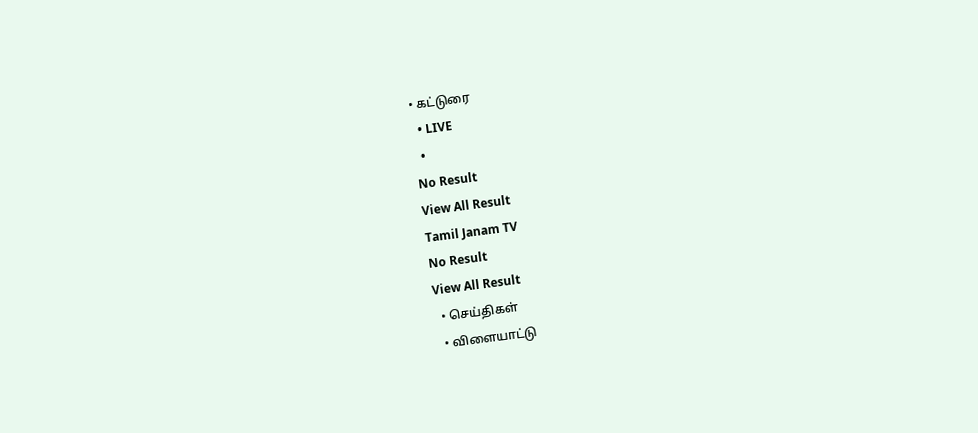• கட்டுரை
  • LIVE
  •
No Result
View All Result
Tamil Janam TV
No Result
View All Result
  • செய்திகள்
  • விளையாட்டு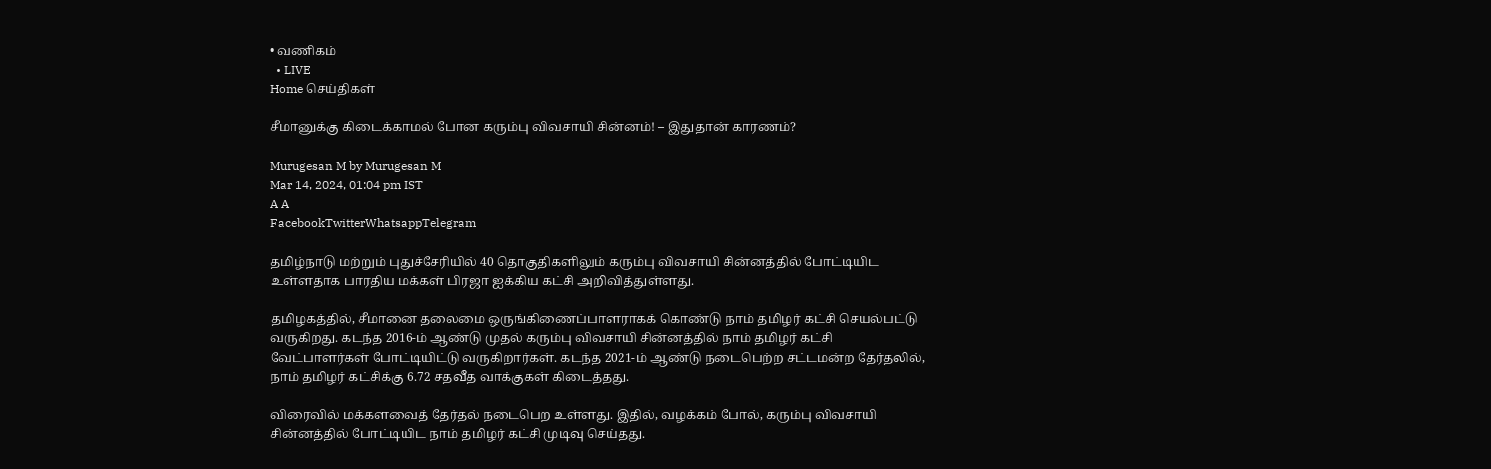• வணிகம்
  • LIVE
Home செய்திகள்

சீமானுக்கு கிடைக்காமல் போன கரும்பு விவசாயி சின்னம்! – இதுதான் காரணம்?

Murugesan M by Murugesan M
Mar 14, 2024, 01:04 pm IST
A A
FacebookTwitterWhatsappTelegram

தமிழ்நாடு மற்றும் புதுச்சேரியில் 40 தொகுதிகளிலும் கரும்பு விவசாயி சின்னத்தில் போட்டியிட உள்ளதாக பாரதிய மக்கள் பிரஜா ஐக்கிய கட்சி அறிவித்துள்ளது.

தமிழகத்தில், சீமானை தலைமை ஒருங்கிணைப்பாளராகக் கொண்டு நாம் தமிழர் கட்சி செயல்பட்டு வருகிறது. கடந்த 2016-ம் ஆண்டு முதல் கரும்பு விவசாயி சின்னத்தில் நாம் தமிழர் கட்சி வேட்பாளர்கள் போட்டியிட்டு வருகிறார்கள். கடந்த 2021-ம் ஆண்டு நடைபெற்ற சட்டமன்ற தேர்தலில், நாம் தமிழர் கட்சிக்கு 6.72 சதவீத வாக்குகள் கிடைத்தது.

விரைவில் மக்களவைத் தேர்தல் நடைபெற உள்ளது. இதில், வழக்கம் போல், கரும்பு விவசாயி சின்னத்தில் போட்டியிட நாம் தமிழர் கட்சி முடிவு செய்தது.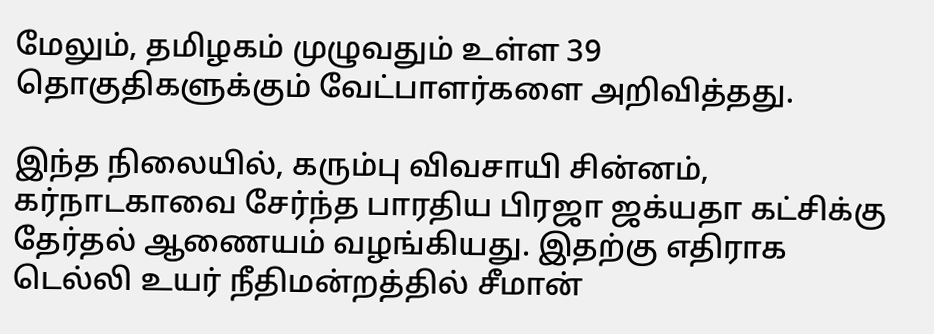மேலும், தமிழகம் முழுவதும் உள்ள 39 தொகுதிகளுக்கும் வேட்பாளர்களை அறிவித்தது.

இந்த நிலையில், கரும்பு விவசாயி சின்னம், கர்நாடகாவை சேர்ந்த பாரதிய பிரஜா ஜக்யதா கட்சிக்கு தேர்தல் ஆணையம் வழங்கியது. இதற்கு எதிராக டெல்லி உயர் நீதிமன்றத்தில் சீமான்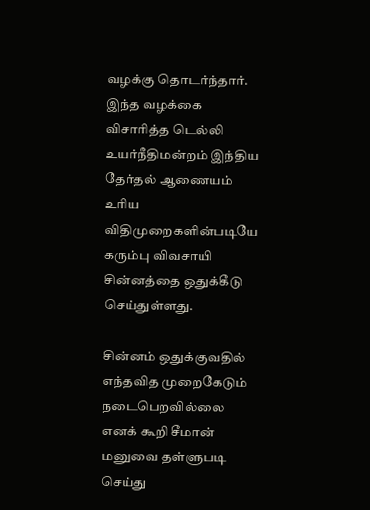வழக்கு தொடர்ந்தார். இந்த வழக்கை விசாரித்த டெல்லி உயர்நீதிமன்றம் இந்திய தேர்தல் ஆணையம் உரிய விதிமுறைகளின்படியே கரும்பு விவசாயி சின்னத்தை ஒதுக்கீடு செய்துள்ளது.

சின்னம் ஒதுக்குவதில் எந்தவித முறைகேடும் நடைபெறவில்லை எனக் கூறி சீமான் மனுவை தள்ளுபடி செய்து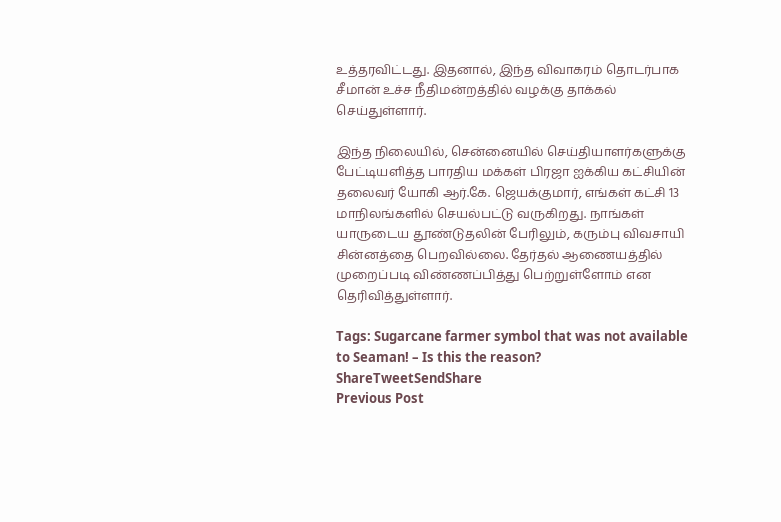உத்தரவிட்டது. இதனால், இந்த விவாகரம் தொடர்பாக சீமான் உச்ச நீதிமன்றத்தில் வழக்கு தாக்கல் செய்துள்ளார்.

இந்த நிலையில், சென்னையில் செய்தியாளர்களுக்கு பேட்டியளித்த பாரதிய மக்கள் பிரஜா ஐக்கிய கட்சியின் தலைவர் யோகி ஆர்.கே. ஜெயக்குமார், எங்கள் கட்சி 13 மாநிலங்களில் செயல்பட்டு வருகிறது. நாங்கள் யாருடைய தூண்டுதலின் பேரிலும், கரும்பு விவசாயி சின்னத்தை பெறவில்லை. தேர்தல் ஆணையத்தில் முறைப்படி விண்ணப்பித்து பெற்றுள்ளோம் என தெரிவித்துள்ளார்.

Tags: Sugarcane farmer symbol that was not available to Seaman! – Is this the reason?
ShareTweetSendShare
Previous Post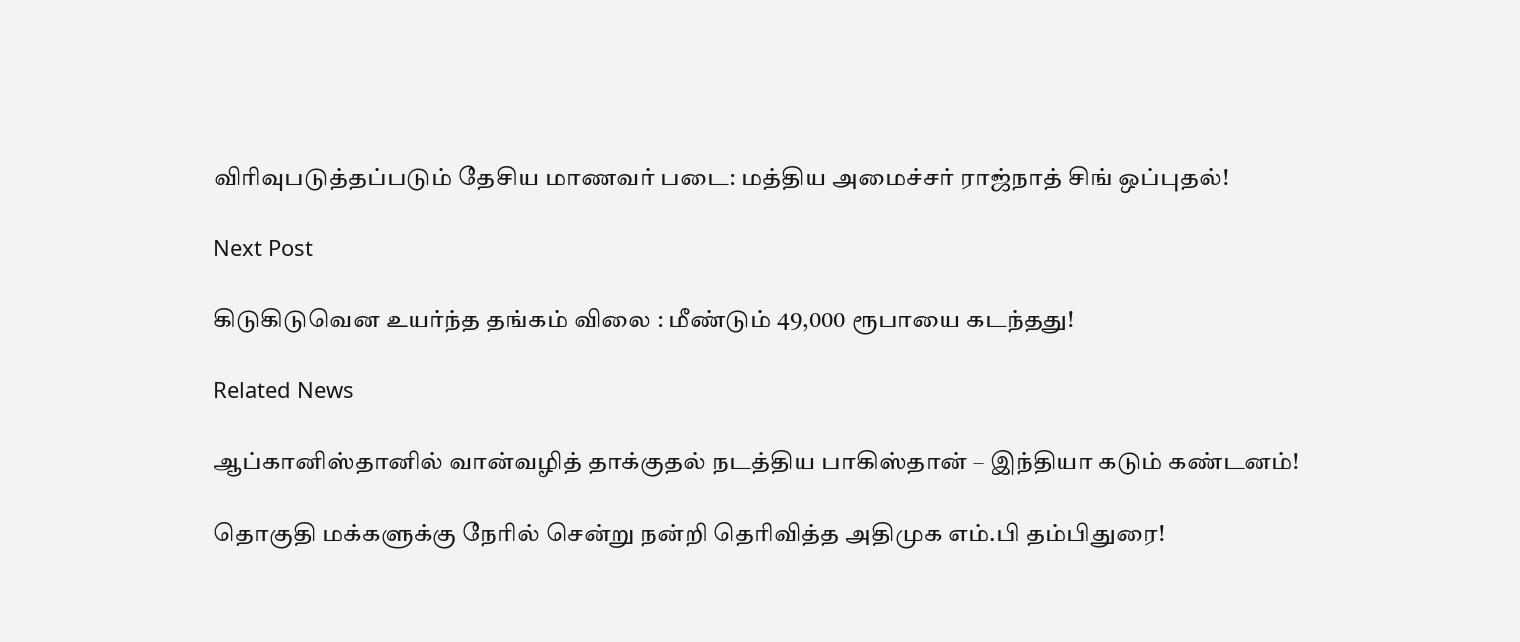விரிவுபடுத்தப்படும் தேசிய மாணவர் படை: மத்திய அமைச்சர் ராஜ்நாத் சிங் ஒப்புதல்!

Next Post

கிடுகிடுவென உயர்ந்த தங்கம் விலை : மீண்டும் 49,000 ரூபாயை கடந்தது!

Related News

ஆப்கானிஸ்தானில் வான்வழித் தாக்குதல் நடத்திய பாகிஸ்தான் – இந்தியா கடும் கண்டனம்!

தொகுதி மக்களுக்கு நேரில் சென்று நன்றி தெரிவித்த அதிமுக எம்.பி தம்பிதுரை!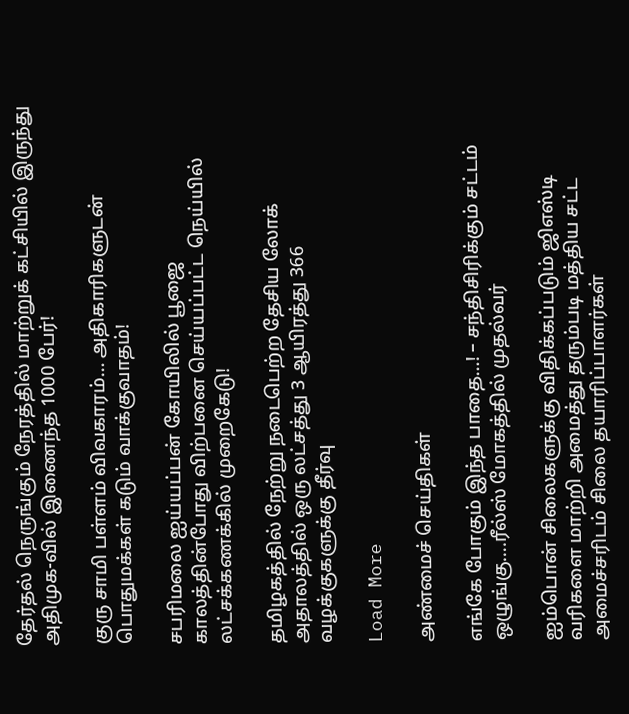தேர்தல் நெருங்கும் நேரத்தில் மாற்றுக் கட்சியில் இருந்து அதிமுக-வில் இணைந்த 1000 பேர்!

குரு சாமி பள்ளம் விவகாரம்… அதிகாரிகளுடன் பொதுமக்கள் கடும் வாக்குவாதம்!

சபரிமலை ஐய்யப்பன் கோயிலில் பூஜை காலத்தின்போது விற்பனை செய்யப்பட்ட நெய்யில் லட்சக்கணக்கில் முறைகேடு!

தமிழகத்தில் நேற்று நடைபெற்ற தேசிய லோக் அதாலத்தில் ஒரு லட்சத்து 3 ஆயிரத்து 366 வழக்குகளுக்கு தீர்வு

Load More

அண்மைச் செய்திகள்

எங்கே போகும் இந்த பாதை…! – சந்திசிரிக்கும் சட்டம் ஒழுங்கு….ரீல்ஸ் மோகத்தில் முதல்வர்

ஐம்பொன் சிலைகளுக்கு விதிக்கப்படும் ஜிஎஸ்டி வரிகளை மாற்றி அமைத்து தரும்படி மத்திய சட்ட அமைச்சரிடம் சிலை தயாரிப்பாளர்கள்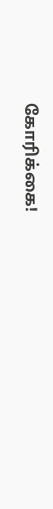கோரிக்கை!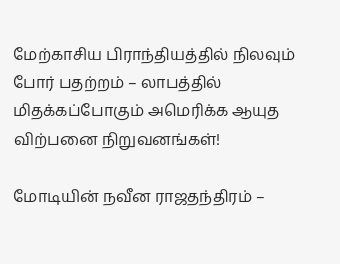மேற்காசிய பிராந்தியத்தில் நிலவும் போர் பதற்றம் – லாபத்தில் மிதக்கப்போகும் அமெரிக்க ஆயுத விற்பனை நிறுவனங்கள்!

மோடியின் நவீன ராஜதந்திரம் –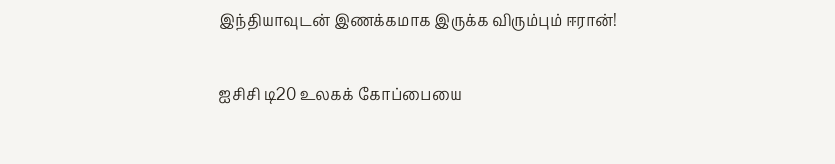இந்தியாவுடன் இணக்கமாக இருக்க விரும்பும் ஈரான்!

ஐசிசி டி20 உலகக் கோப்பையை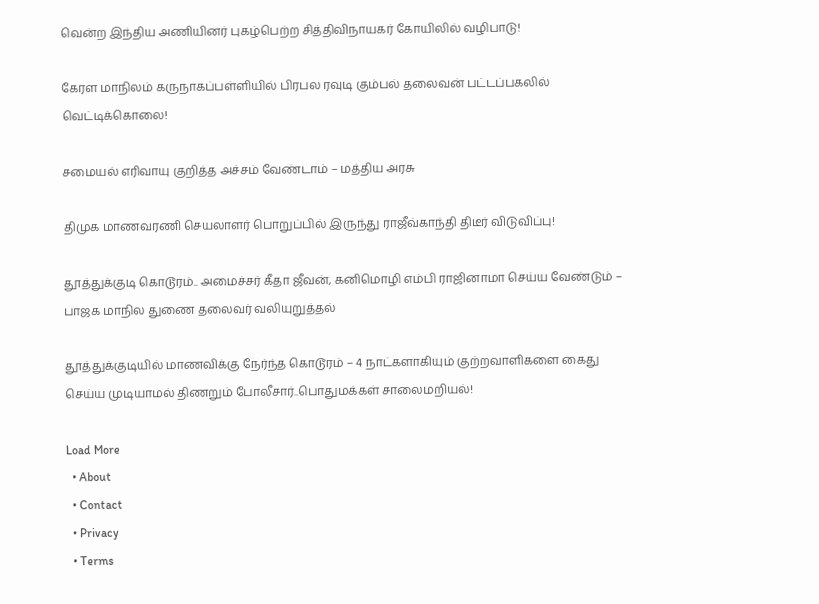வென்ற இந்திய அணியினர் புகழ்பெற்ற சித்திவிநாயகர் கோயிலில் வழிபாடு!

கேரள மாநிலம் கருநாகப்பள்ளியில் பிரபல ரவுடி கும்பல் தலைவன் பட்டப்பகலில் வெட்டிக்கொலை!

சமையல் எரிவாயு குறித்த அச்சம் வேண்டாம் – மத்திய அரசு

திமுக மாணவரணி செயலாளர் பொறுப்பில் இருந்து ராஜீவ்காந்தி திடீர் விடுவிப்பு!

தூத்துக்குடி கொடூரம்.. அமைச்சர் கீதா ஜீவன், கனிமொழி எம்பி ராஜினாமா செய்ய வேண்டும் – பாஜக மாநில துணை தலைவர் வலியுறுத்தல்

தூத்துக்குடியில் மாணவிக்கு நேர்ந்த கொடூரம் – 4 நாட்களாகியும் குற்றவாளிகளை கைது செய்ய முடியாமல் திணறும் போலீசார்..பொதுமக்கள் சாலைமறியல்!

Load More
  • About
  • Contact
  • Privacy
  • Terms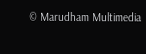© Marudham Multimedia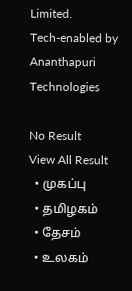Limited.
Tech-enabled by Ananthapuri Technologies

No Result
View All Result
  • முகப்பு
  • தமிழகம்
  • தேசம்
  • உலகம்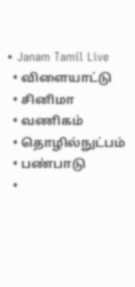• Janam Tamil Live
  • விளையாட்டு
  • சினிமா
  • வணிகம்
  • தொழில்நுட்பம்
  • பண்பாடு
  •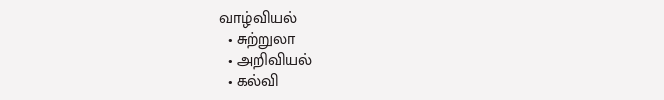வாழ்வியல்
  • சுற்றுலா
  • அறிவியல்
  • கல்வி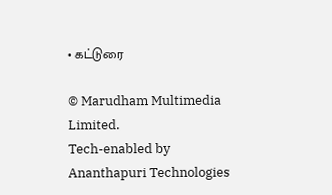• கட்டுரை

© Marudham Multimedia Limited.
Tech-enabled by Ananthapuri Technologies